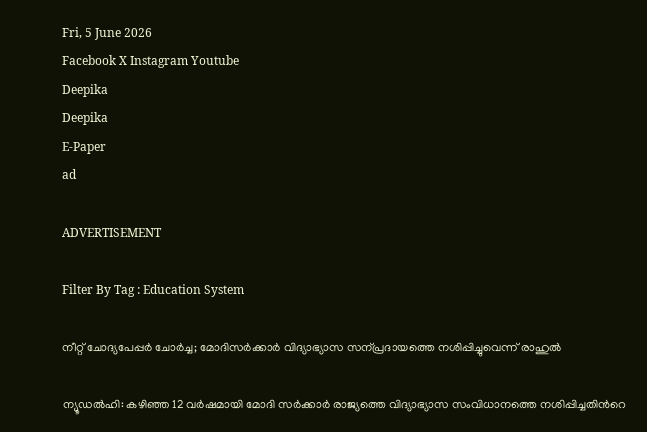Fri, 5 June 2026
Facebook X Instagram Youtube
Deepika
Deepika
E-Paper
ad

ADVERTISEMENT

Filter By Tag : Education System

നീറ്റ് ചോദ്യപേപ്പർ ചോർച്ച; മോദിസർക്കാർ വിദ്യാഭ്യാസ സന്പ്രദായത്തെ നശിപ്പിച്ചുവെന്ന് രാഹുൽ

ന്യൂഡൽഹി: കഴിഞ്ഞ 12 വർഷമായി മോദി സർക്കാർ രാജ്യത്തെ വിദ്യാഭ്യാസ സംവിധാനത്തെ നശിപ്പിച്ചതിന്‍റെ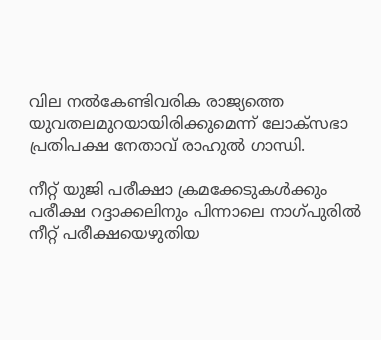വില നൽകേണ്ടിവരിക രാജ്യത്തെ യുവതലമുറയായിരിക്കുമെന്ന് ലോക്സഭാ പ്രതിപക്ഷ നേതാവ് രാഹുൽ ഗാന്ധി.

നീറ്റ് യുജി പരീക്ഷാ ക്രമക്കേടുകൾക്കും പരീക്ഷ റദ്ദാക്കലിനും പിന്നാലെ നാഗ്പുരിൽ നീറ്റ് പരീക്ഷയെഴുതിയ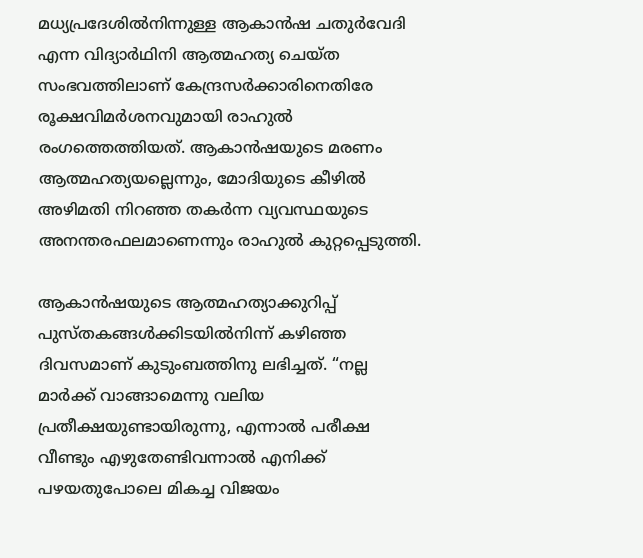മധ്യപ്രദേശിൽനിന്നുള്ള ആകാൻഷ ചതുർവേദി എന്ന വിദ്യാർഥിനി ആത്മഹത്യ ചെയ്ത സംഭവത്തിലാണ് കേന്ദ്രസർക്കാരിനെതിരേ രൂക്ഷവിമർശനവുമായി രാഹുൽ രംഗത്തെത്തിയത്. ആകാൻഷയുടെ മരണം ആത്മഹത്യയല്ലെന്നും, മോദിയുടെ കീഴിൽ അഴിമതി നിറഞ്ഞ തകർന്ന വ്യവസ്ഥയുടെ അനന്തരഫലമാണെന്നും രാഹുൽ കുറ്റപ്പെടുത്തി.

ആകാൻഷയുടെ ആത്മഹത്യാക്കുറിപ്പ് പുസ്തകങ്ങൾക്കിടയിൽനിന്ന് കഴിഞ്ഞ ദിവസമാണ് കുടുംബത്തിനു ലഭിച്ചത്. “നല്ല മാർക്ക് വാങ്ങാമെന്നു വലിയ പ്രതീക്ഷയുണ്ടായിരുന്നു, എന്നാൽ പരീക്ഷ വീണ്ടും എഴുതേണ്ടിവന്നാൽ എനിക്ക് പഴയതുപോലെ മികച്ച വിജയം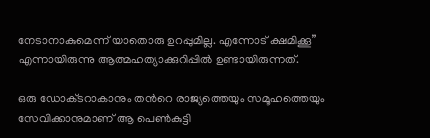നേടാനാകുമെന്ന് യാതൊരു ഉറപ്പുമില്ല. എന്നോട് ക്ഷമിക്കൂ” എന്നായിരുന്നു ആത്മഹത്യാക്കുറിപ്പിൽ ഉണ്ടായിരുന്നത്.

ഒരു ഡോക്‌ടറാകാനും തന്‍റെ രാജ്യത്തെയും സമൂഹത്തെയും സേവിക്കാനുമാണ് ആ പെണ്‍കുട്ടി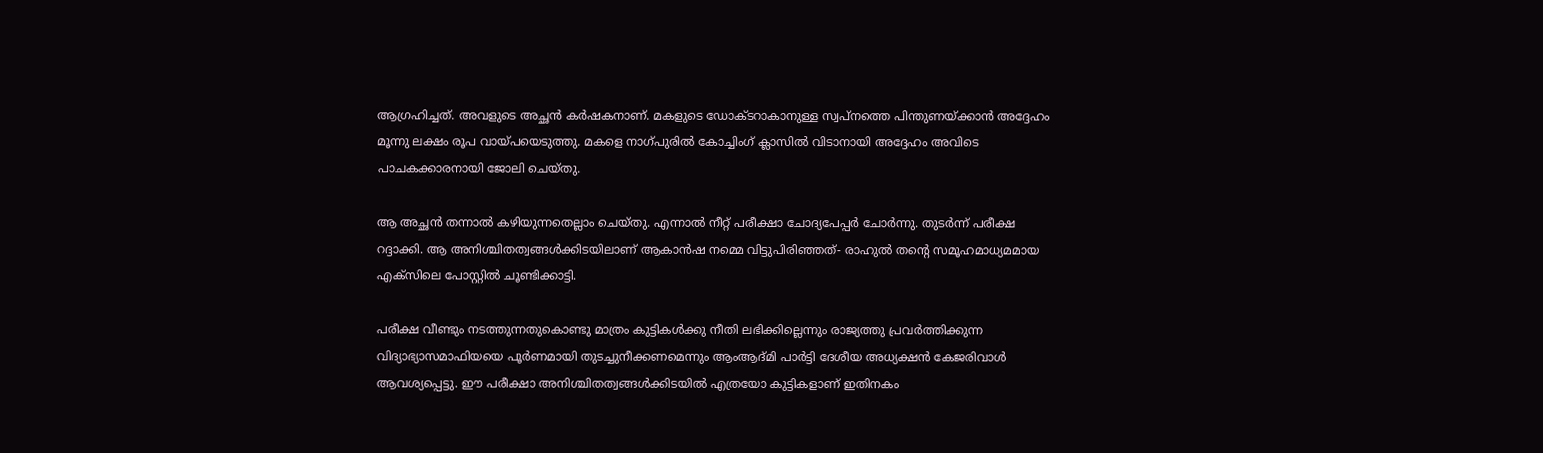ആഗ്രഹിച്ചത്. അവളുടെ അച്ഛൻ കർഷകനാണ്. മകളുടെ ഡോക്‌ടറാകാനുള്ള സ്വപ്നത്തെ പിന്തുണയ്ക്കാൻ അദ്ദേഹം മൂന്നു ലക്ഷം രൂപ വായ്പയെടുത്തു. മകളെ നാഗ്പുരിൽ കോച്ചിംഗ് ക്ലാസിൽ വിടാനായി അദ്ദേഹം അവിടെ പാചകക്കാരനായി ജോലി ചെയ്തു.

ആ അച്ഛൻ തന്നാൽ കഴിയുന്നതെല്ലാം ചെയ്തു. എന്നാൽ നീറ്റ് പരീക്ഷാ ചോദ്യപേപ്പർ ചോർന്നു. തുടർന്ന് പരീക്ഷ റദ്ദാക്കി. ആ അനിശ്ചിതത്വങ്ങൾക്കിടയിലാണ് ആകാൻഷ നമ്മെ വിട്ടുപിരിഞ്ഞത്- രാഹുൽ തന്‍റെ സമൂഹമാധ്യമമായ എക്സിലെ പോസ്റ്റിൽ ചൂണ്ടിക്കാട്ടി.

പരീക്ഷ വീണ്ടും നടത്തുന്നതുകൊണ്ടു മാത്രം കുട്ടികൾക്കു നീതി ലഭിക്കില്ലെന്നും രാജ്യത്തു പ്രവർത്തിക്കുന്ന വിദ്യാഭ്യാസമാഫിയയെ പൂർണമായി തുടച്ചുനീക്കണമെന്നും ആംആദ്മി പാർട്ടി ദേശീയ അധ്യക്ഷൻ കേജരിവാൾ ആവശ്യപ്പെട്ടു. ഈ പരീക്ഷാ അനിശ്ചിതത്വങ്ങൾക്കിടയിൽ എത്രയോ കുട്ടികളാണ് ഇതിനകം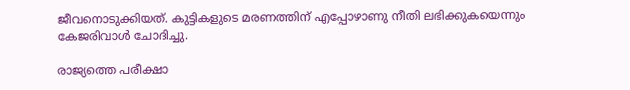ജീവനൊടുക്കിയത്. കുട്ടികളുടെ മരണത്തിന് എപ്പോഴാണു നീതി ലഭിക്കുകയെന്നും കേജരിവാൾ ചോദിച്ചു.

രാജ്യത്തെ പരീക്ഷാ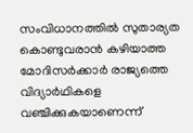സംവിധാനത്തിൽ സുതാര്യത കൊണ്ടുവരാൻ കഴിയാത്ത മോദിസർക്കാർ രാജ്യത്തെ വിദ്യാർഥികളെ വഞ്ചിക്കുകയാണെന്ന്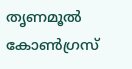തൃണമൂൽ കോണ്‍ഗ്രസ്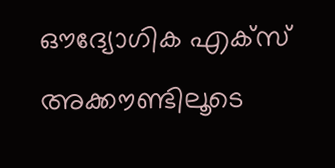ഔദ്യോഗിക എക്സ് അക്കൗണ്ടിലൂടെ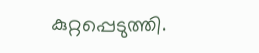കുറ്റപ്പെടുത്തി.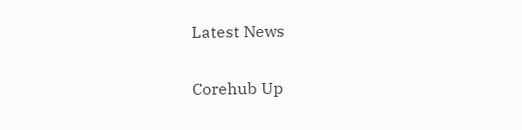Latest News

Corehub Up